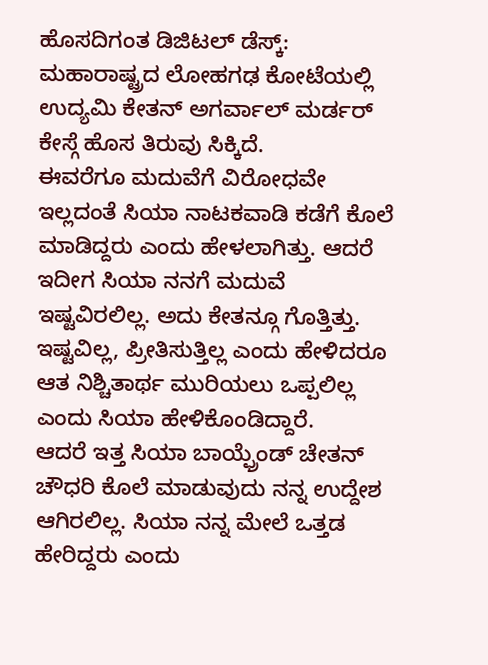ಹೊಸದಿಗಂತ ಡಿಜಿಟಲ್ ಡೆಸ್ಕ್:
ಮಹಾರಾಷ್ಟ್ರದ ಲೋಹಗಢ ಕೋಟೆಯಲ್ಲಿ ಉದ್ಯಮಿ ಕೇತನ್ ಅಗರ್ವಾಲ್ ಮರ್ಡರ್ ಕೇಸ್ಗೆ ಹೊಸ ತಿರುವು ಸಿಕ್ಕಿದೆ.
ಈವರೆಗೂ ಮದುವೆಗೆ ವಿರೋಧವೇ ಇಲ್ಲದಂತೆ ಸಿಯಾ ನಾಟಕವಾಡಿ ಕಡೆಗೆ ಕೊಲೆ ಮಾಡಿದ್ದರು ಎಂದು ಹೇಳಲಾಗಿತ್ತು. ಆದರೆ ಇದೀಗ ಸಿಯಾ ನನಗೆ ಮದುವೆ ಇಷ್ಟವಿರಲಿಲ್ಲ. ಅದು ಕೇತನ್ಗೂ ಗೊತ್ತಿತ್ತು. ಇಷ್ಟವಿಲ್ಲ, ಪ್ರೀತಿಸುತ್ತಿಲ್ಲ ಎಂದು ಹೇಳಿದರೂ ಆತ ನಿಶ್ಚಿತಾರ್ಥ ಮುರಿಯಲು ಒಪ್ಪಲಿಲ್ಲ ಎಂದು ಸಿಯಾ ಹೇಳಿಕೊಂಡಿದ್ದಾರೆ.
ಆದರೆ ಇತ್ತ ಸಿಯಾ ಬಾಯ್ಫ್ರೆಂಡ್ ಚೇತನ್ ಚೌಧರಿ ಕೊಲೆ ಮಾಡುವುದು ನನ್ನ ಉದ್ದೇಶ ಆಗಿರಲಿಲ್ಲ. ಸಿಯಾ ನನ್ನ ಮೇಲೆ ಒತ್ತಡ ಹೇರಿದ್ದರು ಎಂದು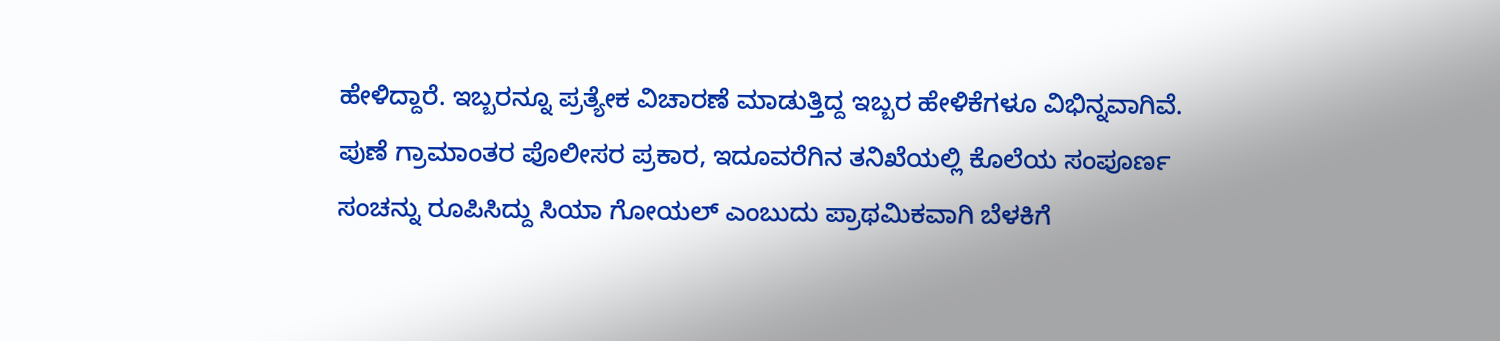ಹೇಳಿದ್ದಾರೆ. ಇಬ್ಬರನ್ನೂ ಪ್ರತ್ಯೇಕ ವಿಚಾರಣೆ ಮಾಡುತ್ತಿದ್ದ ಇಬ್ಬರ ಹೇಳಿಕೆಗಳೂ ವಿಭಿನ್ನವಾಗಿವೆ.
ಪುಣೆ ಗ್ರಾಮಾಂತರ ಪೊಲೀಸರ ಪ್ರಕಾರ, ಇದೂವರೆಗಿನ ತನಿಖೆಯಲ್ಲಿ ಕೊಲೆಯ ಸಂಪೂರ್ಣ ಸಂಚನ್ನು ರೂಪಿಸಿದ್ದು ಸಿಯಾ ಗೋಯಲ್ ಎಂಬುದು ಪ್ರಾಥಮಿಕವಾಗಿ ಬೆಳಕಿಗೆ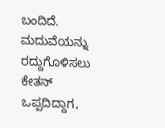ಬಂದಿದೆ. ಮದುವೆಯನ್ನು ರದ್ದುಗೊಳಿಸಲು ಕೇತನ್ ಒಪ್ಪದಿದ್ದಾಗ,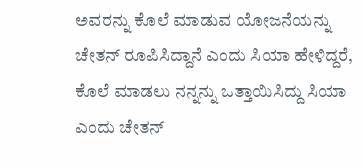ಅವರನ್ನು ಕೊಲೆ ಮಾಡುವ ಯೋಜನೆಯನ್ನು ಚೇತನ್ ರೂಪಿಸಿದ್ದಾನೆ ಎಂದು ಸಿಯಾ ಹೇಳಿದ್ದರೆ, ಕೊಲೆ ಮಾಡಲು ನನ್ನನ್ನು ಒತ್ತಾಯಿಸಿದ್ದು ಸಿಯಾ ಎಂದು ಚೇತನ್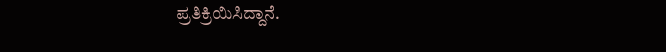ಪ್ರತಿಕ್ರಿಯಿಸಿದ್ದಾನೆ.